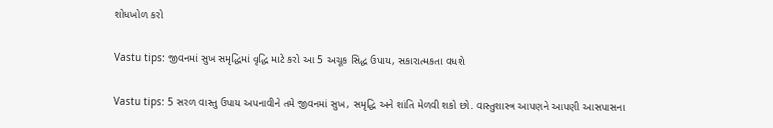શોધખોળ કરો

Vastu tips: જીવનમાં સુખ સમૃદ્ધિમાં વૃદ્ધિ માટે કરો આ 5 અચૂક સિદ્ધ ઉપાય, સકારાત્મકતા વધશે

Vastu tips: 5 સરળ વાસ્તુ ઉપાય અપનાવીને તમે જીવનમાં સુખ, સમૃદ્ધિ અને શાંતિ મેળવી શકો છો. વાસ્તુશાસ્ત્ર આપણને આપણી આસપાસના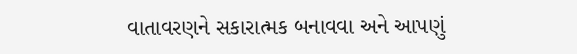વાતાવરણને સકારાત્મક બનાવવા અને આપણું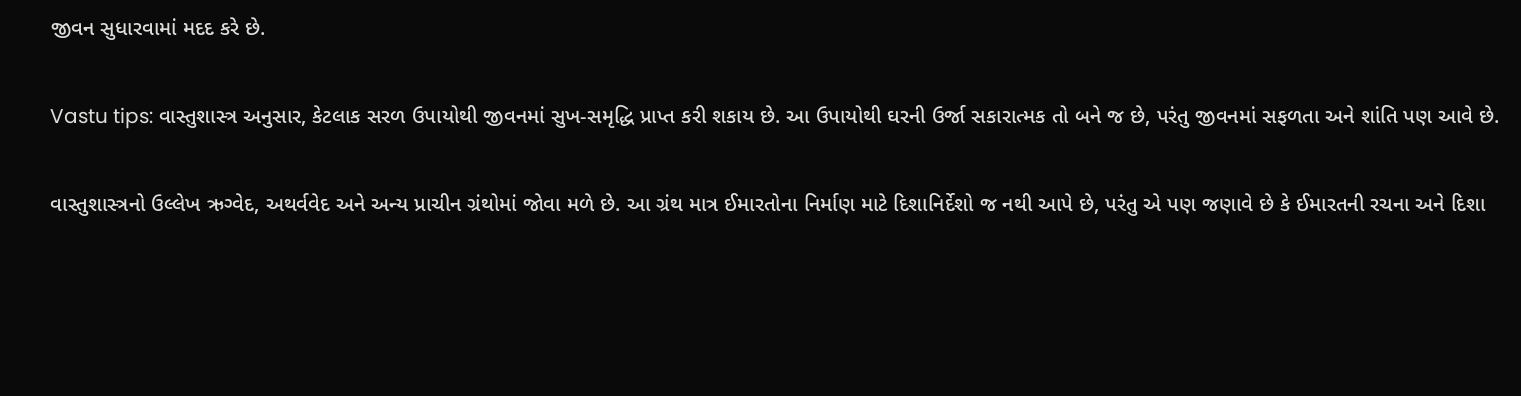જીવન સુધારવામાં મદદ કરે છે.

Vastu tips: વાસ્તુશાસ્ત્ર અનુસાર, કેટલાક સરળ ઉપાયોથી જીવનમાં સુખ-સમૃદ્ધિ પ્રાપ્ત કરી શકાય છે. આ ઉપાયોથી ઘરની ઉર્જા સકારાત્મક તો બને જ છે, પરંતુ જીવનમાં સફળતા અને શાંતિ પણ આવે છે.

વાસ્તુશાસ્ત્રનો ઉલ્લેખ ઋગ્વેદ, અથર્વવેદ અને અન્ય પ્રાચીન ગ્રંથોમાં જોવા મળે છે. આ ગ્રંથ માત્ર ઈમારતોના નિર્માણ માટે દિશાનિર્દેશો જ નથી આપે છે, પરંતુ એ પણ જણાવે છે કે ઈમારતની રચના અને દિશા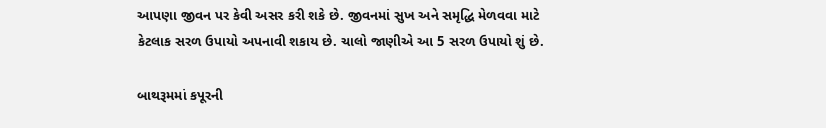આપણા જીવન પર કેવી અસર કરી શકે છે. જીવનમાં સુખ અને સમૃદ્ધિ મેળવવા માટે કેટલાક સરળ ઉપાયો અપનાવી શકાય છે. ચાલો જાણીએ આ 5 સરળ ઉપાયો શું છે.

બાથરૂમમાં કપૂરની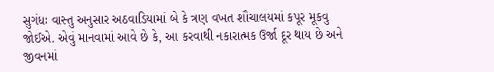સુગંધઃ વાસ્તુ અનુસાર અઠવાડિયામાં બે કે ત્રણ વખત શૌચાલયમાં કપૂર મૂકવુ  જોઈએ. એવું માનવામાં આવે છે કે, આ કરવાથી નકારાત્મક ઉર્જા દૂર થાય છે અને જીવનમાં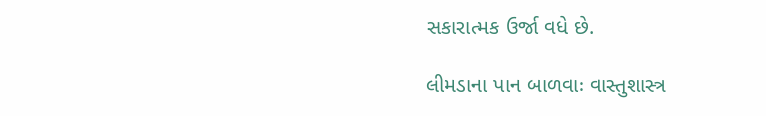સકારાત્મક ઉર્જા વધે છે.

લીમડાના પાન બાળવાઃ વાસ્તુશાસ્ત્ર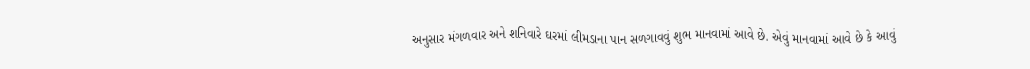અનુસાર મંગળવાર અને શનિવારે ઘરમાં લીમડાના પાન સળગાવવું શુભ માનવામાં આવે છે. એવું માનવામાં આવે છે કે આવું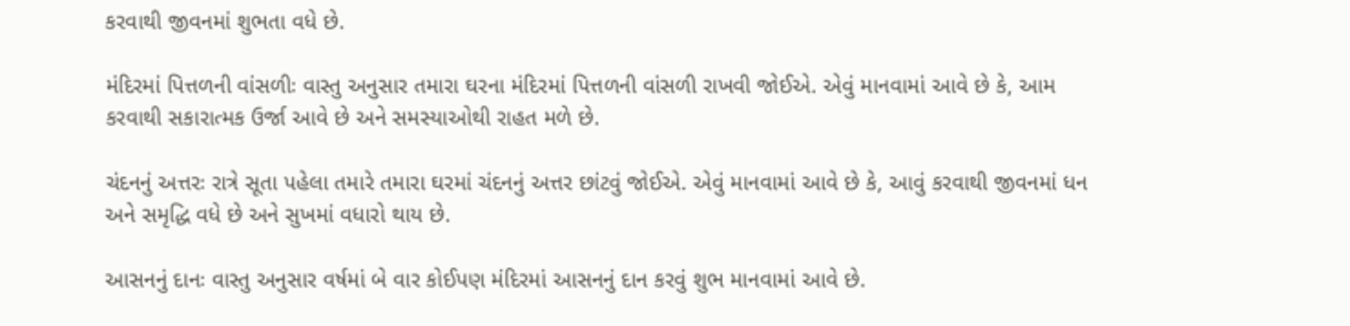કરવાથી જીવનમાં શુભતા વધે છે.

મંદિરમાં પિત્તળની વાંસળીઃ વાસ્તુ અનુસાર તમારા ઘરના મંદિરમાં પિત્તળની વાંસળી રાખવી જોઈએ. એવું માનવામાં આવે છે કે, આમ કરવાથી સકારાત્મક ઉર્જા આવે છે અને સમસ્યાઓથી રાહત મળે છે.

ચંદનનું અત્તરઃ રાત્રે સૂતા પહેલા તમારે તમારા ઘરમાં ચંદનનું અત્તર છાંટવું જોઈએ. એવું માનવામાં આવે છે કે, આવું કરવાથી જીવનમાં ધન અને સમૃદ્ધિ વધે છે અને સુખમાં વધારો થાય છે.

આસનનું દાનઃ વાસ્તુ અનુસાર વર્ષમાં બે વાર કોઈપણ મંદિરમાં આસનનું દાન કરવું શુભ માનવામાં આવે છે.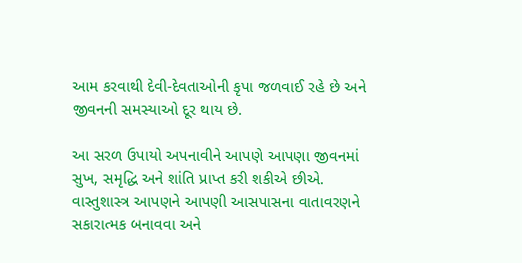આમ કરવાથી દેવી-દેવતાઓની કૃપા જળવાઈ રહે છે અને જીવનની સમસ્યાઓ દૂર થાય છે.

આ સરળ ઉપાયો અપનાવીને આપણે આપણા જીવનમાં સુખ, સમૃદ્ધિ અને શાંતિ પ્રાપ્ત કરી શકીએ છીએ. વાસ્તુશાસ્ત્ર આપણને આપણી આસપાસના વાતાવરણને સકારાત્મક બનાવવા અને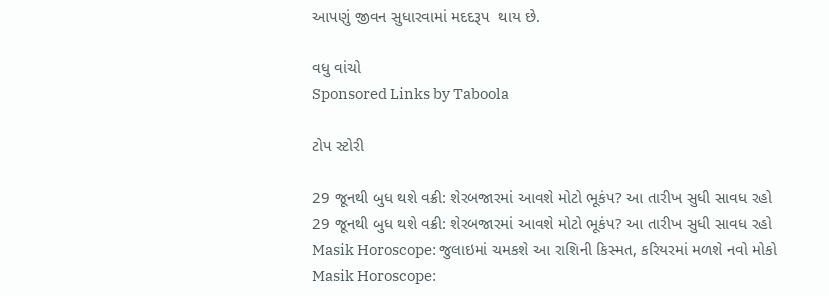આપણું જીવન સુધારવામાં મદદરૂપ  થાય છે.

વધુ વાંચો
Sponsored Links by Taboola

ટોપ સ્ટોરી

29 જૂનથી બુધ થશે વક્રી: શેરબજારમાં આવશે મોટો ભૂકંપ? આ તારીખ સુધી સાવધ રહો
29 જૂનથી બુધ થશે વક્રી: શેરબજારમાં આવશે મોટો ભૂકંપ? આ તારીખ સુધી સાવધ રહો
Masik Horoscope: જુલાઇમાં ચમકશે આ રાશિની કિસ્મત, કરિયરમાં મળશે નવો મોકો
Masik Horoscope: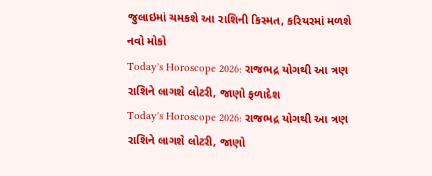જુલાઇમાં ચમકશે આ રાશિની કિસ્મત, કરિયરમાં મળશે નવો મોકો
Today's Horoscope 2026: રાજભદ્ર યોગથી આ ત્રણ રાશિને લાગશે લોટરી, જાણો ફળાદેશ
Today's Horoscope 2026: રાજભદ્ર યોગથી આ ત્રણ રાશિને લાગશે લોટરી, જાણો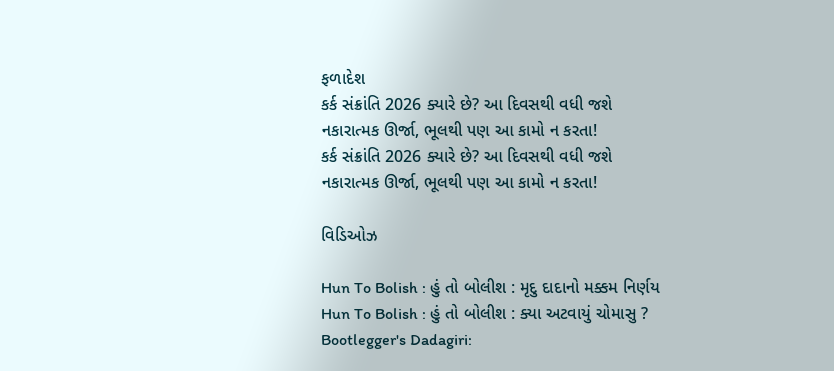ફળાદેશ
કર્ક સંક્રાંતિ 2026 ક્યારે છે? આ દિવસથી વધી જશે નકારાત્મક ઊર્જા, ભૂલથી પણ આ કામો ન કરતા!
કર્ક સંક્રાંતિ 2026 ક્યારે છે? આ દિવસથી વધી જશે નકારાત્મક ઊર્જા, ભૂલથી પણ આ કામો ન કરતા!

વિડિઓઝ

Hun To Bolish : હું તો બોલીશ : મૃદુ દાદાનો મક્કમ નિર્ણય
Hun To Bolish : હું તો બોલીશ : ક્યા અટવાયું ચોમાસુ ?
Bootlegger's Dadagiri: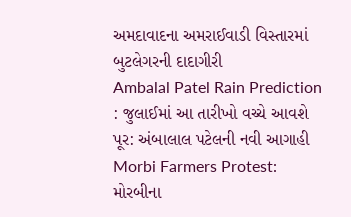અમદાવાદના અમરાઈવાડી વિસ્તારમાં બુટલેગરની દાદાગીરી
Ambalal Patel Rain Prediction : જુલાઈમાં આ તારીખો વચ્ચે આવશે પૂર: અંબાલાલ પટેલની નવી આગાહી
Morbi Farmers Protest: મોરબીના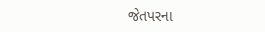જેતપરના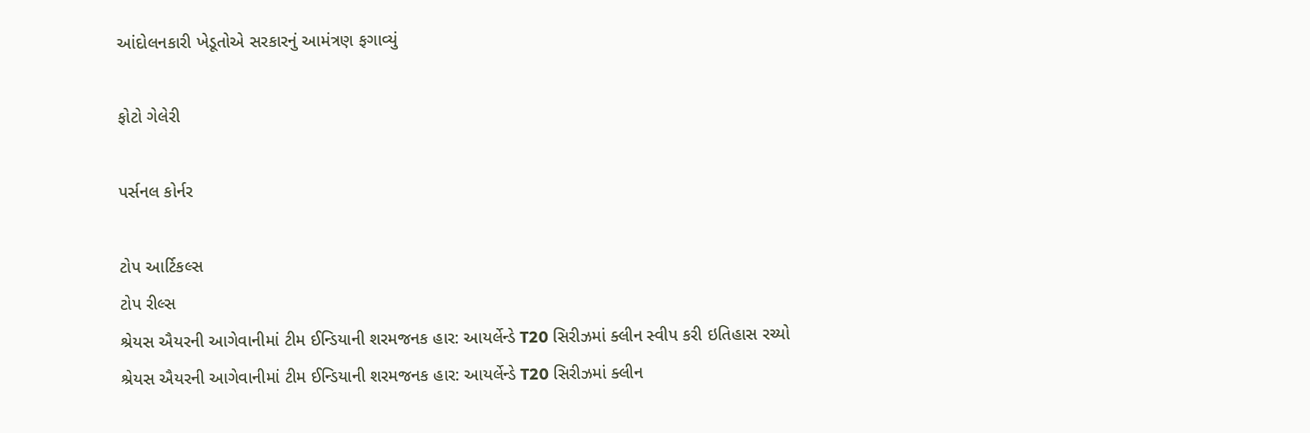આંદોલનકારી ખેડૂતોએ સરકારનું આમંત્રણ ફગાવ્યું

ફોટો ગેલેરી

પર્સનલ કોર્નર

ટોપ આર્ટિકલ્સ
ટોપ રીલ્સ
શ્રેયસ ઐયરની આગેવાનીમાં ટીમ ઈન્ડિયાની શરમજનક હાર: આયર્લેન્ડે T20 સિરીઝમાં ક્લીન સ્વીપ કરી ઇતિહાસ રચ્યો
શ્રેયસ ઐયરની આગેવાનીમાં ટીમ ઈન્ડિયાની શરમજનક હાર: આયર્લેન્ડે T20 સિરીઝમાં ક્લીન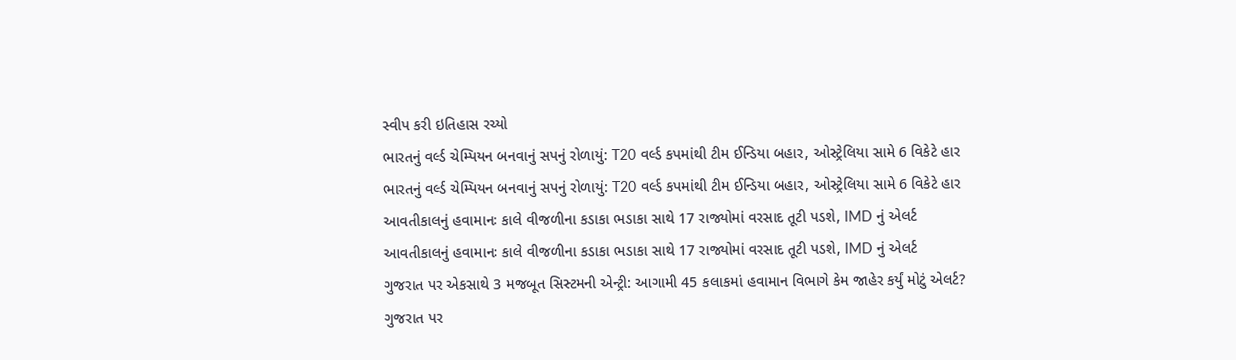સ્વીપ કરી ઇતિહાસ રચ્યો
ભારતનું વર્લ્ડ ચેમ્પિયન બનવાનું સપનું રોળાયું: T20 વર્લ્ડ કપમાંથી ટીમ ઈન્ડિયા બહાર, ઓસ્ટ્રેલિયા સામે 6 વિકેટે હાર
ભારતનું વર્લ્ડ ચેમ્પિયન બનવાનું સપનું રોળાયું: T20 વર્લ્ડ કપમાંથી ટીમ ઈન્ડિયા બહાર, ઓસ્ટ્રેલિયા સામે 6 વિકેટે હાર
આવતીકાલનું હવામાનઃ કાલે વીજળીના કડાકા ભડાકા સાથે 17 રાજ્યોમાં વરસાદ તૂટી પડશે, IMD નું એલર્ટ
આવતીકાલનું હવામાનઃ કાલે વીજળીના કડાકા ભડાકા સાથે 17 રાજ્યોમાં વરસાદ તૂટી પડશે, IMD નું એલર્ટ
ગુજરાત પર એકસાથે 3 મજબૂત સિસ્ટમની એન્ટ્રી: આગામી 45 કલાકમાં હવામાન વિભાગે કેમ જાહેર કર્યું મોટું એલર્ટ?
ગુજરાત પર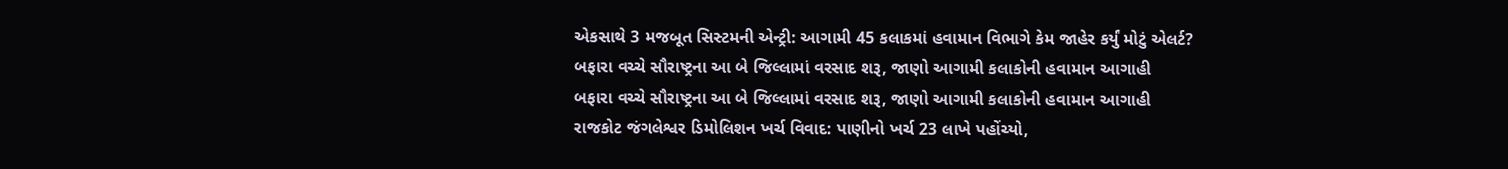એકસાથે 3 મજબૂત સિસ્ટમની એન્ટ્રી: આગામી 45 કલાકમાં હવામાન વિભાગે કેમ જાહેર કર્યું મોટું એલર્ટ?
બફારા વચ્ચે સૌરાષ્ટ્રના આ બે જિલ્લામાં વરસાદ શરૂ, જાણો આગામી કલાકોની હવામાન આગાહી
બફારા વચ્ચે સૌરાષ્ટ્રના આ બે જિલ્લામાં વરસાદ શરૂ, જાણો આગામી કલાકોની હવામાન આગાહી
રાજકોટ જંગલેશ્વર ડિમોલિશન ખર્ચ વિવાદ: પાણીનો ખર્ચ 23 લાખે પહોંચ્યો,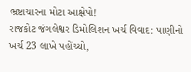ભ્રષ્ટાચારના મોટા આક્ષેપો!
રાજકોટ જંગલેશ્વર ડિમોલિશન ખર્ચ વિવાદ: પાણીનો ખર્ચ 23 લાખે પહોંચ્યો,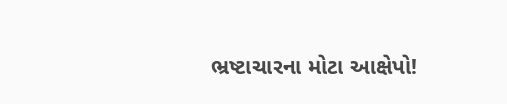ભ્રષ્ટાચારના મોટા આક્ષેપો!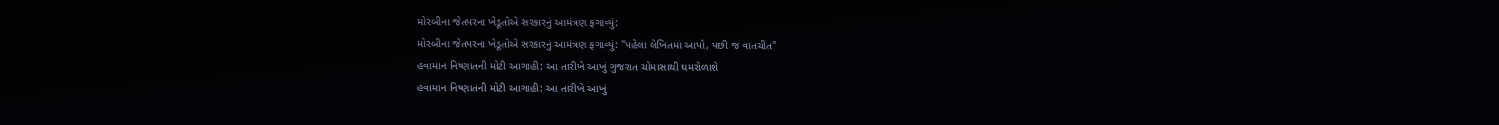મોરબીના જેતપરના ખેડૂતોએ સરકારનું આમંત્રણ ફગાવ્યું:
મોરબીના જેતપરના ખેડૂતોએ સરકારનું આમંત્રણ ફગાવ્યું: "પહેલા લેખિતમાં આપો, પછી જ વાતચીત"
હવામાન નિષ્ણાતની મોટી આગાહી: આ તારીખે આખું ગુજરાત ચોમાસાથી ઘમરોળાશે
હવામાન નિષ્ણાતની મોટી આગાહી: આ તારીખે આખું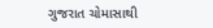ગુજરાત ચોમાસાથી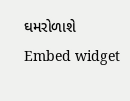ઘમરોળાશે
Embed widget